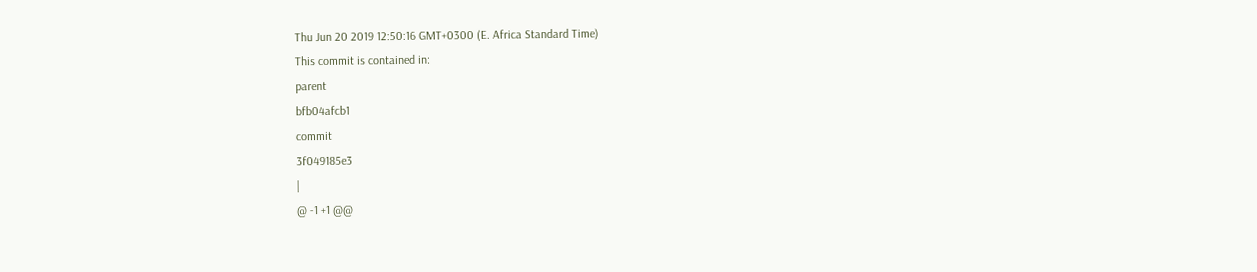Thu Jun 20 2019 12:50:16 GMT+0300 (E. Africa Standard Time)
This commit is contained in:
parent
bfb04afcb1
commit
3f049185e3
|
@ -1 +1 @@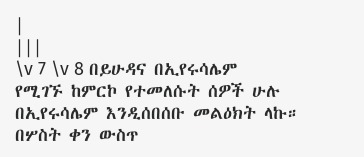|
|||
\v 7 \v 8 በይሁዳና በኢየሩሳሌም የሚገኙ ከምርኮ የተመለሱት ሰዎች ሁሉ በኢየሩሳሌም እንዲሰበሰቡ መልዕክት ላኩ። በሦስት ቀን ውስጥ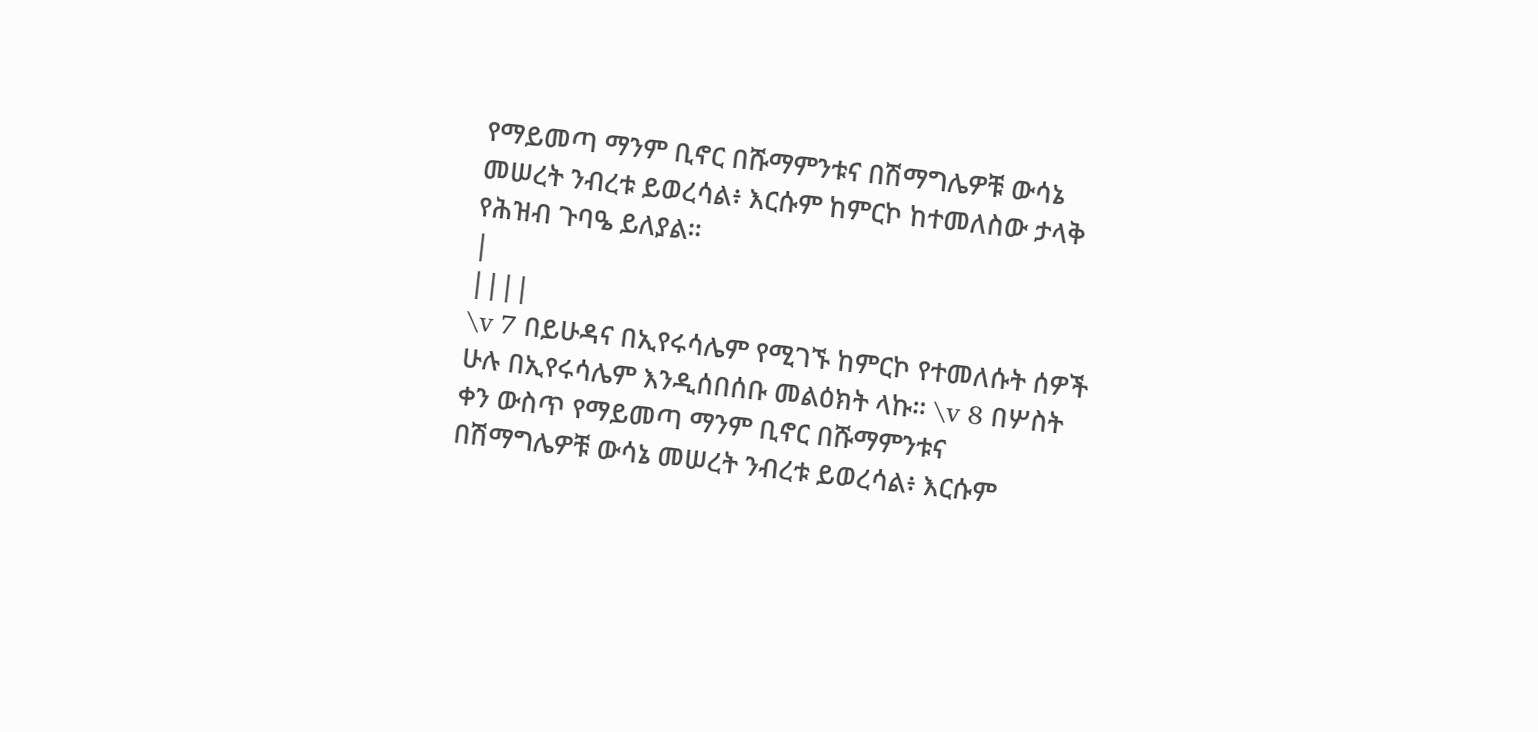የማይመጣ ማንም ቢኖር በሹማምንቱና በሽማግሌዎቹ ውሳኔ መሠረት ንብረቱ ይወረሳል፥ እርሱም ከምርኮ ከተመለስው ታላቅ የሕዝብ ጉባዔ ይለያል።
|
||||
\v 7 በይሁዳና በኢየሩሳሌም የሚገኙ ከምርኮ የተመለሱት ሰዎች ሁሉ በኢየሩሳሌም እንዲሰበሰቡ መልዕክት ላኩ። \v 8 በሦስት ቀን ውስጥ የማይመጣ ማንም ቢኖር በሹማምንቱና በሽማግሌዎቹ ውሳኔ መሠረት ንብረቱ ይወረሳል፥ እርሱም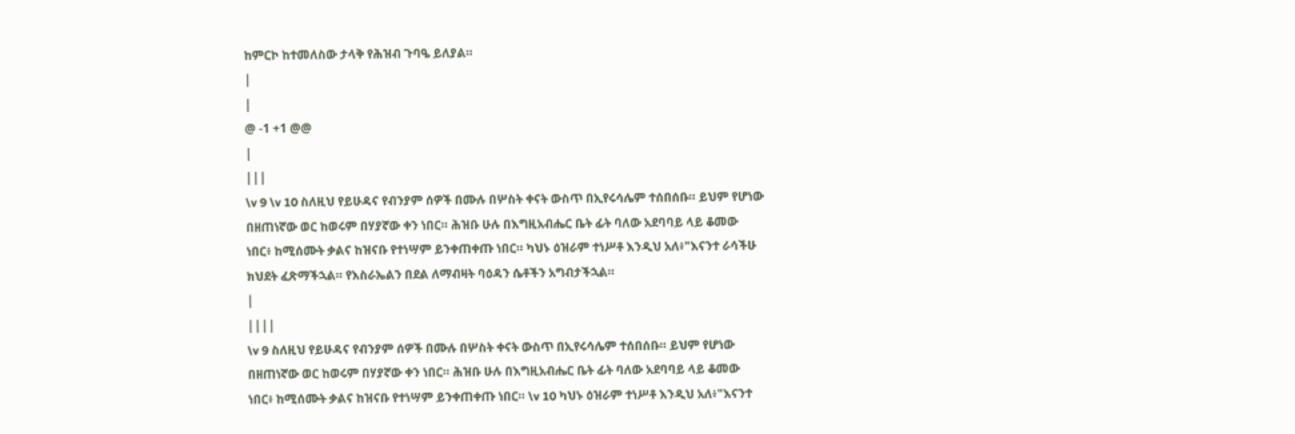ከምርኮ ከተመለስው ታላቅ የሕዝብ ጉባዔ ይለያል።
|
|
@ -1 +1 @@
|
|||
\v 9 \v 10 ስለዚህ የይሁዳና የብንያም ሰዎች በሙሉ በሦስት ቀናት ውስጥ በኢየሩሳሌም ተሰበሰቡ። ይህም የሆነው በዘጠነኛው ወር ከወሩም በሃያኛው ቀን ነበር። ሕዝቡ ሁሉ በእግዚአብሔር ቤት ፊት ባለው አደባባይ ላይ ቆመው ነበር፥ ከሚሰሙት ቃልና ከዝናቡ የተነሣም ይንቀጠቀጡ ነበር። ካህኑ ዕዝራም ተነሥቶ እንዲህ አለ፥"እናንተ ራሳችሁ ክህደት ፈጽማችኋል። የእስራኤልን በደል ለማብዛት ባዕዳን ሴቶችን አግብታችኋል።
|
||||
\v 9 ስለዚህ የይሁዳና የብንያም ሰዎች በሙሉ በሦስት ቀናት ውስጥ በኢየሩሳሌም ተሰበሰቡ። ይህም የሆነው በዘጠነኛው ወር ከወሩም በሃያኛው ቀን ነበር። ሕዝቡ ሁሉ በእግዚአብሔር ቤት ፊት ባለው አደባባይ ላይ ቆመው ነበር፥ ከሚሰሙት ቃልና ከዝናቡ የተነሣም ይንቀጠቀጡ ነበር። \v 10 ካህኑ ዕዝራም ተነሥቶ እንዲህ አለ፥"እናንተ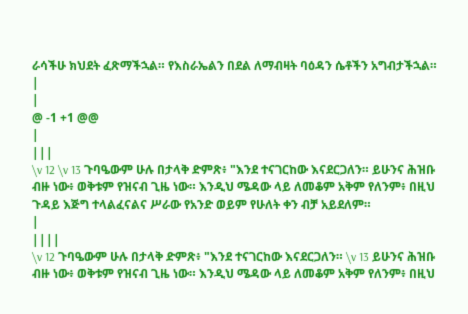ራሳችሁ ክህደት ፈጽማችኋል። የእስራኤልን በደል ለማብዛት ባዕዳን ሴቶችን አግብታችኋል።
|
|
@ -1 +1 @@
|
|||
\v 12 \v 13 ጉባዔውም ሁሉ በታላቅ ድምጽ፥ "እንደ ተናገርከው እናደርጋለን። ይሁንና ሕዝቡ ብዙ ነው፥ ወቅቱም የዝናብ ጊዜ ነው። እንዲህ ሜዳው ላይ ለመቆም አቅም የለንም፥ በዚህ ጉዳይ እጅግ ተላልፈናልና ሥራው የአንድ ወይም የሁለት ቀን ብቻ አይደለም።
|
||||
\v 12 ጉባዔውም ሁሉ በታላቅ ድምጽ፥ "እንደ ተናገርከው እናደርጋለን። \v 13 ይሁንና ሕዝቡ ብዙ ነው፥ ወቅቱም የዝናብ ጊዜ ነው። እንዲህ ሜዳው ላይ ለመቆም አቅም የለንም፥ በዚህ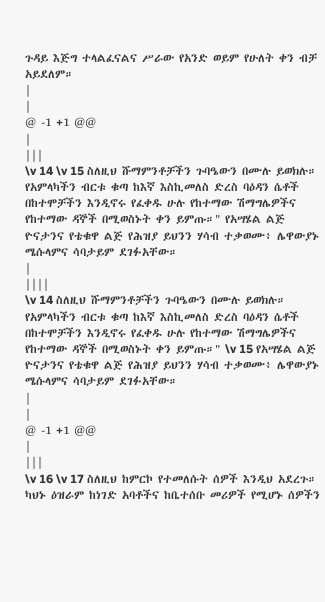ጉዳይ እጅግ ተላልፈናልና ሥራው የአንድ ወይም የሁለት ቀን ብቻ አይደለም።
|
|
@ -1 +1 @@
|
|||
\v 14 \v 15 ስለዚህ ሹማምንቶቻችን ጉባዔውን በሙሉ ይወክሉ። የአምላካችን ብርቱ ቁጣ ከእኛ እስኪመለስ ድረስ ባዕዳን ሴቶች በከተሞቻችን እንዲኖሩ የፈቀዱ ሁሉ የከተማው ሽማግሌዎችና የከተማው ዳኞች በሚወስኑት ቀን ይምጡ።" የአሣሄል ልጅ ዮናታንና የቴቁዋ ልጅ የሕዝያ ይህንን ሃሳብ ተቃወሙ፥ ሌዋውያኑ ሜሱላምና ሳባታይም ደገፉአቸው።
|
||||
\v 14 ስለዚህ ሹማምንቶቻችን ጉባዔውን በሙሉ ይወክሉ። የአምላካችን ብርቱ ቁጣ ከእኛ እስኪመለስ ድረስ ባዕዳን ሴቶች በከተሞቻችን እንዲኖሩ የፈቀዱ ሁሉ የከተማው ሽማግሌዎችና የከተማው ዳኞች በሚወስኑት ቀን ይምጡ።" \v 15 የአሣሄል ልጅ ዮናታንና የቴቁዋ ልጅ የሕዝያ ይህንን ሃሳብ ተቃወሙ፥ ሌዋውያኑ ሜሱላምና ሳባታይም ደገፉአቸው።
|
|
@ -1 +1 @@
|
|||
\v 16 \v 17 ስለዚህ ከምርኮ የተመለሱት ሰዎች እንዲህ አደረጉ። ካህኑ ዕዝራም ከነገድ አባቶችና ከቤተሰቡ መሪዎች የሚሆኑ ሰዎችን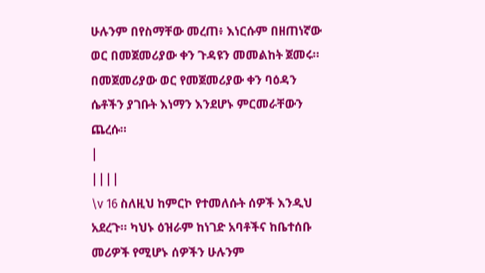ሁሉንም በየስማቸው መረጠ፥ እነርሱም በዘጠነኛው ወር በመጀመሪያው ቀን ጉዳዩን መመልከት ጀመሩ። በመጀመሪያው ወር የመጀመሪያው ቀን ባዕዳን ሴቶችን ያገቡት እነማን እንደሆኑ ምርመራቸውን ጨረሱ።
|
||||
\v 16 ስለዚህ ከምርኮ የተመለሱት ሰዎች እንዲህ አደረጉ። ካህኑ ዕዝራም ከነገድ አባቶችና ከቤተሰቡ መሪዎች የሚሆኑ ሰዎችን ሁሉንም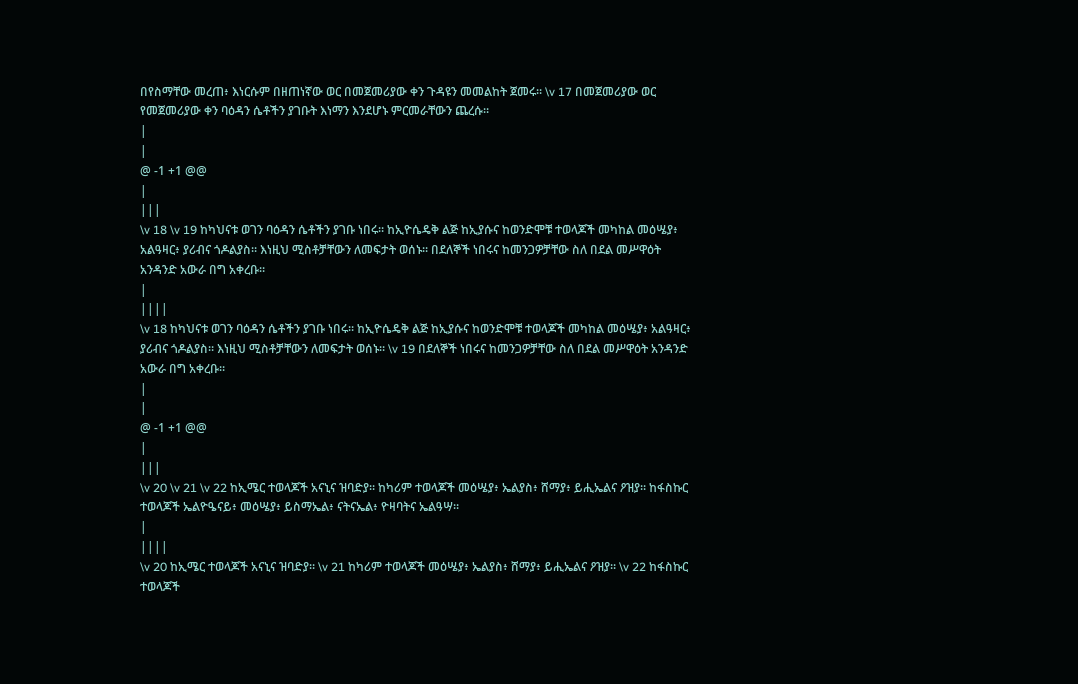በየስማቸው መረጠ፥ እነርሱም በዘጠነኛው ወር በመጀመሪያው ቀን ጉዳዩን መመልከት ጀመሩ። \v 17 በመጀመሪያው ወር የመጀመሪያው ቀን ባዕዳን ሴቶችን ያገቡት እነማን እንደሆኑ ምርመራቸውን ጨረሱ።
|
|
@ -1 +1 @@
|
|||
\v 18 \v 19 ከካህናቱ ወገን ባዕዳን ሴቶችን ያገቡ ነበሩ። ከኢዮሴዴቅ ልጅ ከኢያሱና ከወንድሞቹ ተወላጆች መካከል መዕሤያ፥ አልዓዛር፥ ያሪብና ጎዶልያስ። እነዚህ ሚስቶቻቸውን ለመፍታት ወሰኑ። በደለኞች ነበሩና ከመንጋዎቻቸው ስለ በደል መሥዋዕት አንዳንድ አውራ በግ አቀረቡ።
|
||||
\v 18 ከካህናቱ ወገን ባዕዳን ሴቶችን ያገቡ ነበሩ። ከኢዮሴዴቅ ልጅ ከኢያሱና ከወንድሞቹ ተወላጆች መካከል መዕሤያ፥ አልዓዛር፥ ያሪብና ጎዶልያስ። እነዚህ ሚስቶቻቸውን ለመፍታት ወሰኑ። \v 19 በደለኞች ነበሩና ከመንጋዎቻቸው ስለ በደል መሥዋዕት አንዳንድ አውራ በግ አቀረቡ።
|
|
@ -1 +1 @@
|
|||
\v 20 \v 21 \v 22 ከኢሜር ተወላጆች አናኒና ዝባድያ። ከካሪም ተወላጆች መዕሤያ፥ ኤልያስ፥ ሸማያ፥ ይሒኤልና ዖዝያ። ከፋስኩር ተወላጆች ኤልዮዔናይ፥ መዕሤያ፥ ይስማኤል፥ ናትናኤል፥ ዮዛባትና ኤልዓሣ።
|
||||
\v 20 ከኢሜር ተወላጆች አናኒና ዝባድያ። \v 21 ከካሪም ተወላጆች መዕሤያ፥ ኤልያስ፥ ሸማያ፥ ይሒኤልና ዖዝያ። \v 22 ከፋስኩር ተወላጆች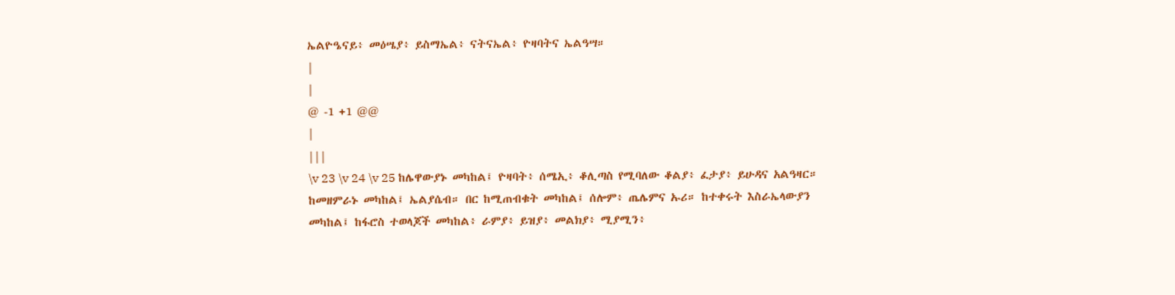ኤልዮዔናይ፥ መዕሤያ፥ ይስማኤል፥ ናትናኤል፥ ዮዛባትና ኤልዓሣ።
|
|
@ -1 +1 @@
|
|||
\v 23 \v 24 \v 25 ከሌዋውያኑ መካከል፤ ዮዛባት፥ ሰሜኢ፥ ቆሊጣስ የሚባለው ቆልያ፥ ፈታያ፥ ይሁዳና አልዓዛር። ከመዘምራኑ መካከል፤ ኤልያሴብ። በር ከሚጠብቁት መካከል፤ ሰሎም፥ ጤሌምና ኡሪ። ከተቀሩት እስራኤላውያን መካከል፤ ከፋሮስ ተወላጆች መካከል፥ ራምያ፥ ይዝያ፥ መልክያ፥ ሚያሚን፥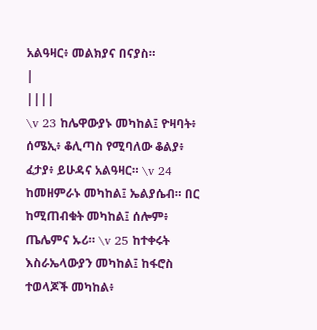አልዓዛር፥ መልክያና በናያስ።
|
||||
\v 23 ከሌዋውያኑ መካከል፤ ዮዛባት፥ ሰሜኢ፥ ቆሊጣስ የሚባለው ቆልያ፥ ፈታያ፥ ይሁዳና አልዓዛር። \v 24 ከመዘምራኑ መካከል፤ ኤልያሴብ። በር ከሚጠብቁት መካከል፤ ሰሎም፥ ጤሌምና ኡሪ። \v 25 ከተቀሩት እስራኤላውያን መካከል፤ ከፋሮስ ተወላጆች መካከል፥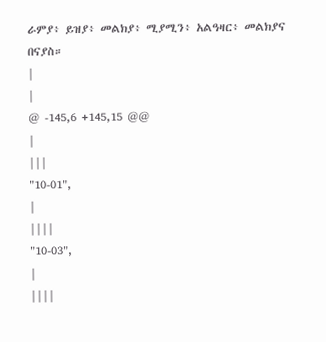ራምያ፥ ይዝያ፥ መልክያ፥ ሚያሚን፥ አልዓዛር፥ መልክያና በናያስ።
|
|
@ -145,6 +145,15 @@
|
|||
"10-01",
|
||||
"10-03",
|
||||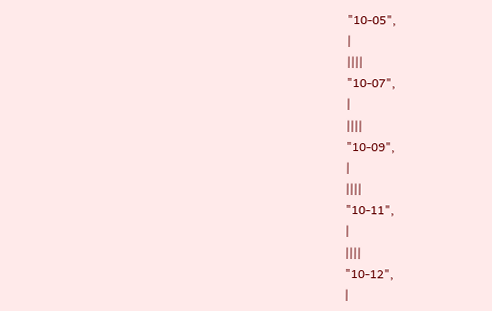"10-05",
|
||||
"10-07",
|
||||
"10-09",
|
||||
"10-11",
|
||||
"10-12",
|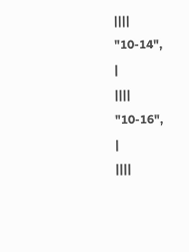||||
"10-14",
|
||||
"10-16",
|
||||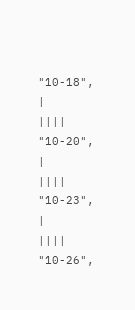"10-18",
|
||||
"10-20",
|
||||
"10-23",
|
||||
"10-26",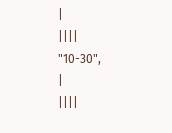|
||||
"10-30",
|
||||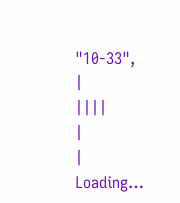"10-33",
|
||||
|
|
Loading…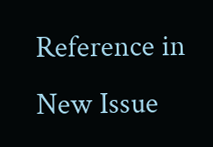Reference in New Issue